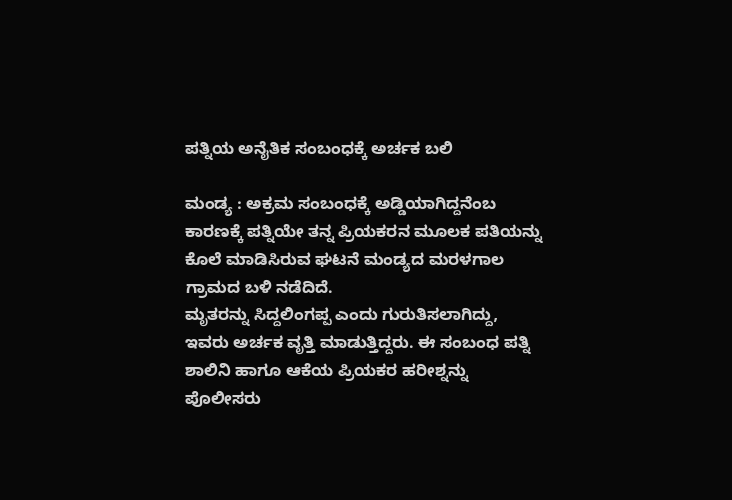ಪತ್ನಿಯ ಅನೈತಿಕ ಸಂಬಂಧಕ್ಕೆ ಅರ್ಚಕ ಬಲಿ

ಮಂಡ್ಯ : ಅಕ್ರಮ ಸಂಬಂಧಕ್ಕೆ ಅಡ್ಡಿಯಾಗಿದ್ದನೆಂಬ ಕಾರಣಕ್ಕೆ ಪತ್ನಿಯೇ ತನ್ನ ಪ್ರಿಯಕರನ ಮೂಲಕ ಪತಿಯನ್ನು ಕೊಲೆ ಮಾಡಿಸಿರುವ ಘಟನೆ ಮಂಡ್ಯದ ಮರಳಗಾಲ ಗ್ರಾಮದ ಬಳಿ ನಡೆದಿದೆ.
ಮೃತರನ್ನು ಸಿದ್ದಲಿಂಗಪ್ಪ ಎಂದು ಗುರುತಿಸಲಾಗಿದ್ದು, ಇವರು ಅರ್ಚಕ ವೃತ್ತಿ ಮಾಡುತ್ತಿದ್ದರು. ಈ ಸಂಬಂಧ ಪತ್ನಿ ಶಾಲಿನಿ ಹಾಗೂ ಆಕೆಯ ಪ್ರಿಯಕರ ಹರೀಶ್ನನ್ನು ಪೊಲೀಸರು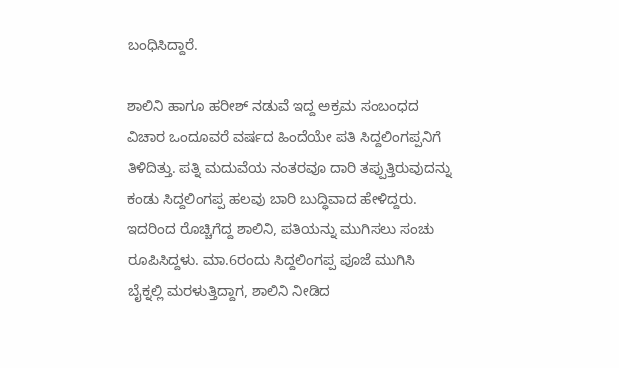ಬಂಧಿಸಿದ್ದಾರೆ.

ಶಾಲಿನಿ ಹಾಗೂ ಹರೀಶ್ ನಡುವೆ ಇದ್ದ ಅಕ್ರಮ ಸಂಬಂಧದ ವಿಚಾರ ಒಂದೂವರೆ ವರ್ಷದ ಹಿಂದೆಯೇ ಪತಿ ಸಿದ್ದಲಿಂಗಪ್ಪನಿಗೆ ತಿಳಿದಿತ್ತು. ಪತ್ನಿ ಮದುವೆಯ ನಂತರವೂ ದಾರಿ ತಪ್ಪುತ್ತಿರುವುದನ್ನು ಕಂಡು ಸಿದ್ದಲಿಂಗಪ್ಪ ಹಲವು ಬಾರಿ ಬುದ್ಧಿವಾದ ಹೇಳಿದ್ದರು.
ಇದರಿಂದ ರೊಚ್ಚಿಗೆದ್ದ ಶಾಲಿನಿ, ಪತಿಯನ್ನು ಮುಗಿಸಲು ಸಂಚು ರೂಪಿಸಿದ್ದಳು. ಮಾ.6ರಂದು ಸಿದ್ದಲಿಂಗಪ್ಪ ಪೂಜೆ ಮುಗಿಸಿ ಬೈಕ್ನಲ್ಲಿ ಮರಳುತ್ತಿದ್ದಾಗ, ಶಾಲಿನಿ ನೀಡಿದ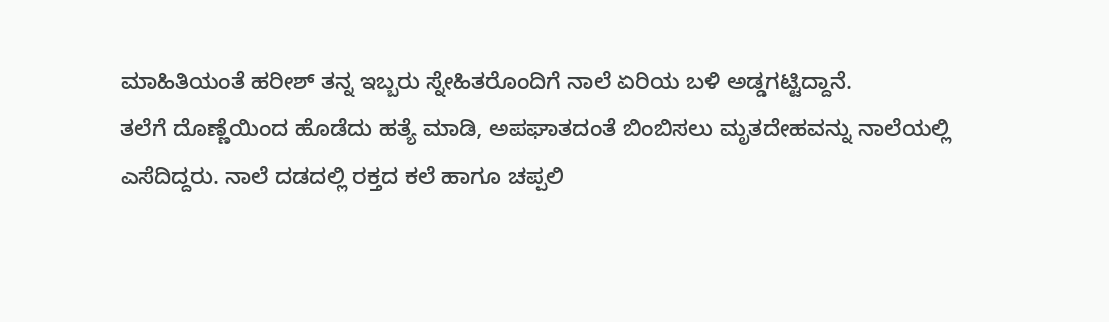ಮಾಹಿತಿಯಂತೆ ಹರೀಶ್ ತನ್ನ ಇಬ್ಬರು ಸ್ನೇಹಿತರೊಂದಿಗೆ ನಾಲೆ ಏರಿಯ ಬಳಿ ಅಡ್ಡಗಟ್ಟಿದ್ದಾನೆ.
ತಲೆಗೆ ದೊಣ್ಣೆಯಿಂದ ಹೊಡೆದು ಹತ್ಯೆ ಮಾಡಿ, ಅಪಘಾತದಂತೆ ಬಿಂಬಿಸಲು ಮೃತದೇಹವನ್ನು ನಾಲೆಯಲ್ಲಿ ಎಸೆದಿದ್ದರು. ನಾಲೆ ದಡದಲ್ಲಿ ರಕ್ತದ ಕಲೆ ಹಾಗೂ ಚಪ್ಪಲಿ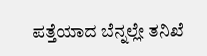ಪತ್ತೆಯಾದ ಬೆನ್ನಲ್ಲೇ ತನಿಖೆ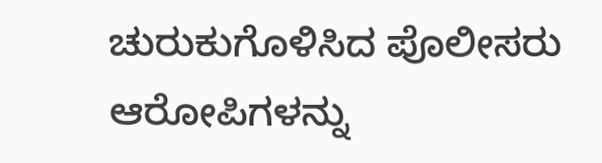ಚುರುಕುಗೊಳಿಸಿದ ಪೊಲೀಸರು ಆರೋಪಿಗಳನ್ನು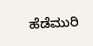ಹೆಡೆಮುರಿ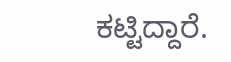ಕಟ್ಟಿದ್ದಾರೆ.